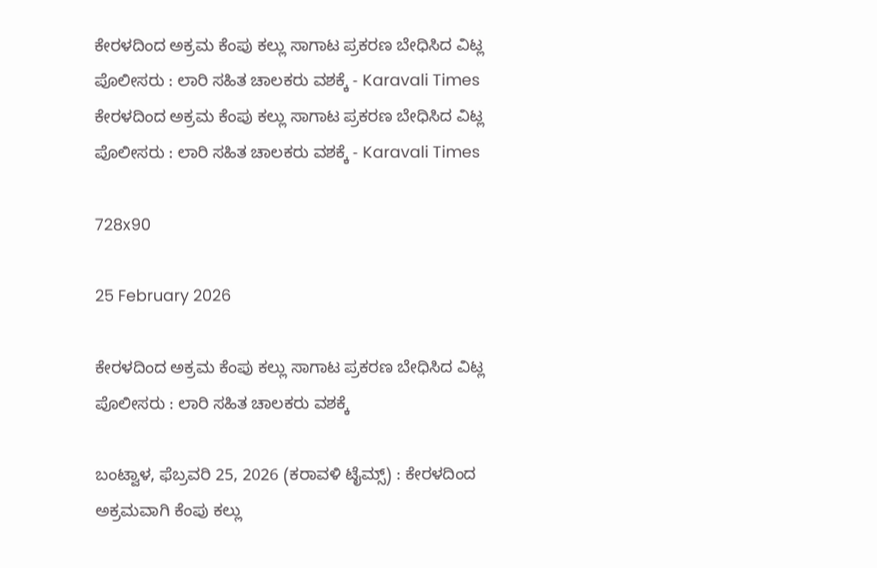ಕೇರಳದಿಂದ ಅಕ್ರಮ ಕೆಂಪು ಕಲ್ಲು ಸಾಗಾಟ ಪ್ರಕರಣ ಬೇಧಿಸಿದ ವಿಟ್ಲ ಪೊಲೀಸರು : ಲಾರಿ ಸಹಿತ ಚಾಲಕರು ವಶಕ್ಕೆ - Karavali Times ಕೇರಳದಿಂದ ಅಕ್ರಮ ಕೆಂಪು ಕಲ್ಲು ಸಾಗಾಟ ಪ್ರಕರಣ ಬೇಧಿಸಿದ ವಿಟ್ಲ ಪೊಲೀಸರು : ಲಾರಿ ಸಹಿತ ಚಾಲಕರು ವಶಕ್ಕೆ - Karavali Times

728x90

25 February 2026

ಕೇರಳದಿಂದ ಅಕ್ರಮ ಕೆಂಪು ಕಲ್ಲು ಸಾಗಾಟ ಪ್ರಕರಣ ಬೇಧಿಸಿದ ವಿಟ್ಲ ಪೊಲೀಸರು : ಲಾರಿ ಸಹಿತ ಚಾಲಕರು ವಶಕ್ಕೆ

ಬಂಟ್ವಾಳ, ಫೆಬ್ರವರಿ 25, 2026 (ಕರಾವಳಿ ಟೈಮ್ಸ್) : ಕೇರಳದಿಂದ ಅಕ್ರಮವಾಗಿ ಕೆಂಪು ಕಲ್ಲು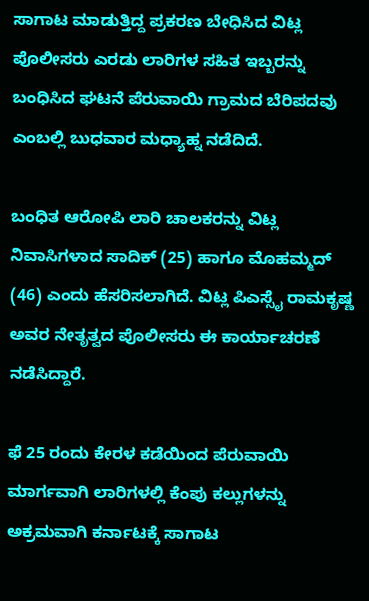ಸಾಗಾಟ ಮಾಡುತ್ತಿದ್ದ ಪ್ರಕರಣ ಬೇಧಿಸಿದ ವಿಟ್ಲ ಪೊಲೀಸರು ಎರಡು ಲಾರಿಗಳ ಸಹಿತ ಇಬ್ಬರನ್ನು ಬಂಧಿಸಿದ ಘಟನೆ ಪೆರುವಾಯಿ ಗ್ರಾಮದ ಬೆರಿಪದವು ಎಂಬಲ್ಲಿ ಬುಧವಾರ ಮಧ್ಯಾಹ್ನ ನಡೆದಿದೆ.

ಬಂಧಿತ ಆರೋಪಿ ಲಾರಿ ಚಾಲಕರನ್ನು ವಿಟ್ಲ ನಿವಾಸಿಗಳಾದ ಸಾದಿಕ್ (25) ಹಾಗೂ ಮೊಹಮ್ಮದ್ (46) ಎಂದು ಹೆಸರಿಸಲಾಗಿದೆ. ವಿಟ್ಲ ಪಿಎಸ್ಸೈ ರಾಮಕೃಷ್ಣ ಅವರ ನೇತೃತ್ವದ ಪೊಲೀಸರು ಈ ಕಾರ್ಯಾಚರಣೆ ನಡೆಸಿದ್ದಾರೆ.

ಫೆ 25 ರಂದು ಕೇರಳ ಕಡೆಯಿಂದ ಪೆರುವಾಯಿ ಮಾರ್ಗವಾಗಿ ಲಾರಿಗಳಲ್ಲಿ ಕೆಂಪು ಕಲ್ಲುಗಳನ್ನು ಅಕ್ರಮವಾಗಿ ಕರ್ನಾಟಕ್ಕೆ ಸಾಗಾಟ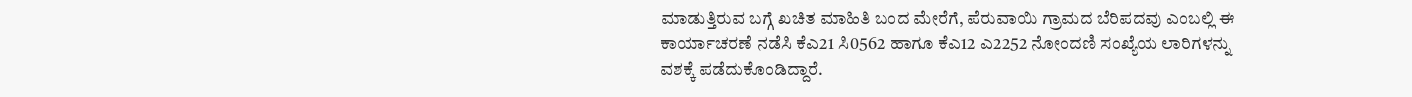ಮಾಡುತ್ತಿರುವ ಬಗ್ಗೆ ಖಚಿತ ಮಾಹಿತಿ ಬಂದ ಮೇರೆಗೆ, ಪೆರುವಾಯಿ ಗ್ರಾಮದ ಬೆರಿಪದವು ಎಂಬಲ್ಲಿ ಈ ಕಾರ್ಯಾಚರಣೆ ನಡೆಸಿ ಕೆಎ21 ಸಿ0562 ಹಾಗೂ ಕೆಎ12 ಎ2252 ನೋಂದಣಿ ಸಂಖ್ಯೆಯ ಲಾರಿಗಳನ್ನು ವಶಕ್ಕೆ ಪಡೆದುಕೊಂಡಿದ್ದಾರೆ.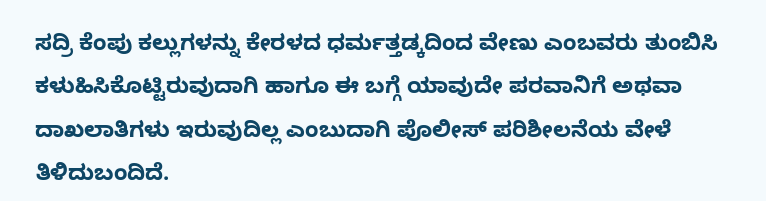ಸದ್ರಿ ಕೆಂಪು ಕಲ್ಲುಗಳನ್ನು ಕೇರಳದ ಧರ್ಮತ್ತಡ್ಕದಿಂದ ವೇಣು ಎಂಬವರು ತುಂಬಿಸಿ ಕಳುಹಿಸಿಕೊಟ್ಟಿರುವುದಾಗಿ ಹಾಗೂ ಈ ಬಗ್ಗೆ ಯಾವುದೇ ಪರವಾನಿಗೆ ಅಥವಾ ದಾಖಲಾತಿಗಳು ಇರುವುದಿಲ್ಲ ಎಂಬುದಾಗಿ ಪೊಲೀಸ್ ಪರಿಶೀಲನೆಯ ವೇಳೆ ತಿಳಿದುಬಂದಿದೆ.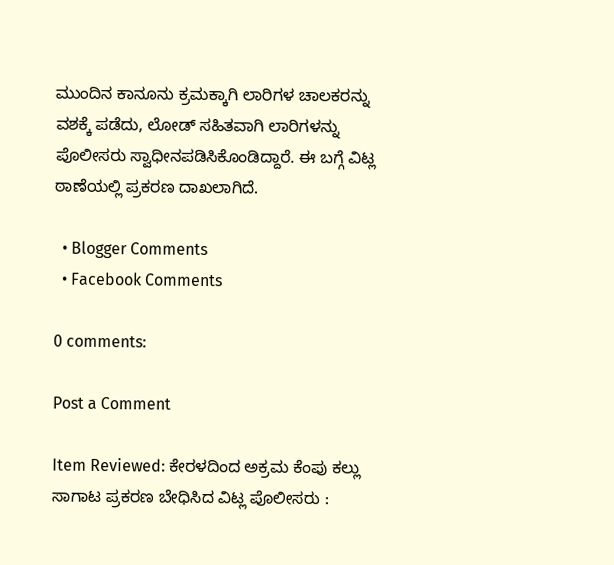ಮುಂದಿನ ಕಾನೂನು ಕ್ರಮಕ್ಕಾಗಿ ಲಾರಿಗಳ ಚಾಲಕರನ್ನು ವಶಕ್ಕೆ ಪಡೆದು, ಲೋಡ್ ಸಹಿತವಾಗಿ ಲಾರಿಗಳನ್ನು ಪೊಲೀಸರು ಸ್ವಾಧೀನಪಡಿಸಿಕೊಂಡಿದ್ದಾರೆ. ಈ ಬಗ್ಗೆ ವಿಟ್ಲ ಠಾಣೆಯಲ್ಲಿ ಪ್ರಕರಣ ದಾಖಲಾಗಿದೆ.

  • Blogger Comments
  • Facebook Comments

0 comments:

Post a Comment

Item Reviewed: ಕೇರಳದಿಂದ ಅಕ್ರಮ ಕೆಂಪು ಕಲ್ಲು ಸಾಗಾಟ ಪ್ರಕರಣ ಬೇಧಿಸಿದ ವಿಟ್ಲ ಪೊಲೀಸರು :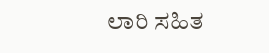ಲಾರಿ ಸಹಿತ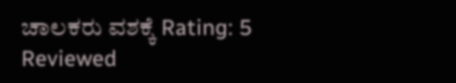ಚಾಲಕರು ವಶಕ್ಕೆ Rating: 5 Reviewed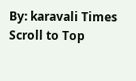By: karavali Times
Scroll to Top